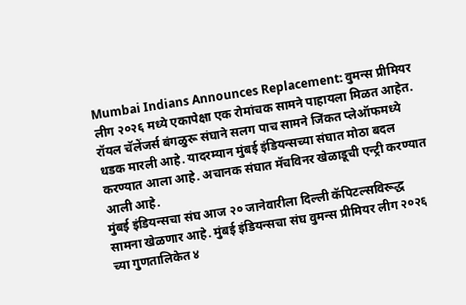Mumbai Indians Announces Replacement: वुमन्स प्रीमियर लीग २०२६ मध्ये एकापेक्षा एक रोमांचक सामने पाहायला मिळत आहेत. रॉयल चॅलेंजर्स बंगळुरू संघाने सलग पाच सामने जिंकत प्लेऑफमध्ये धडक मारली आहे. यादरम्यान मुंबई इंडियन्सच्या संघात मोठा बदल करण्यात आला आहे. अचानक संघात मॅचविनर खेळाडूची एन्ट्री करण्यात आली आहे.
मुंबई इंडियन्सचा संघ आज २० जानेवारीला दिल्ली कॅपिटल्सविरूद्ध सामना खेळणार आहे. मुंबई इंडियन्सचा संघ वुमन्स प्रीमियर लीग २०२६ च्या गुणतालिकेत ४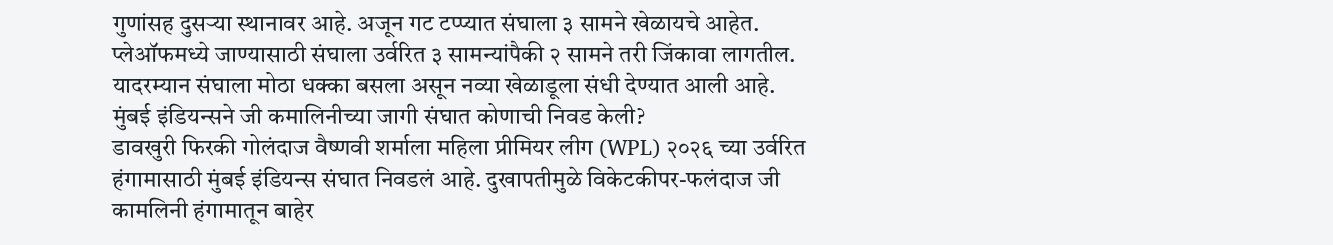गुणांसह दुसऱ्या स्थानावर आहे. अजून गट टप्प्यात संघाला ३ सामने खेळायचे आहेत. प्लेऑफमध्ये जाण्यासाठी संघाला उर्वरित ३ सामन्यांपैकी २ सामने तरी जिंकावा लागतील. यादरम्यान संघाला मोठा धक्का बसला असून नव्या खेळाडूला संधी देण्यात आली आहे.
मुंबई इंडियन्सने जी कमालिनीच्या जागी संघात कोणाची निवड केली?
डावखुरी फिरकी गोलंदाज वैष्णवी शर्माला महिला प्रीमियर लीग (WPL) २०२६ च्या उर्वरित हंगामासाठी मुंबई इंडियन्स संघात निवडलं आहे. दुखापतीमुळे विकेटकीपर-फलंदाज जी कामलिनी हंगामातून बाहेर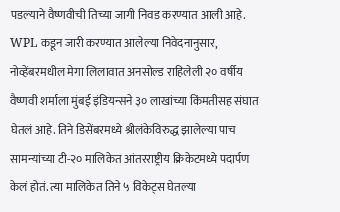पडल्याने वैष्णवीची तिच्या जागी निवड करण्यात आली आहे.
WPL कडून जारी करण्यात आलेल्या निवेदनानुसार, नोव्हेंबरमधील मेगा लिलावात अनसोल्ड राहिलेली २० वर्षीय वैष्णवी शर्माला मुंबई इंडियन्सने ३० लाखांच्या किंमतीसह संघात घेतलं आहे. तिने डिसेंबरमध्ये श्रीलंकेविरुद्ध झालेल्या पाच सामन्यांच्या टी-२० मालिकेत आंतरराष्ट्रीय क्रिकेटमध्ये पदार्पण केलं होतं. त्या मालिकेत तिने ५ विकेट्स घेतल्या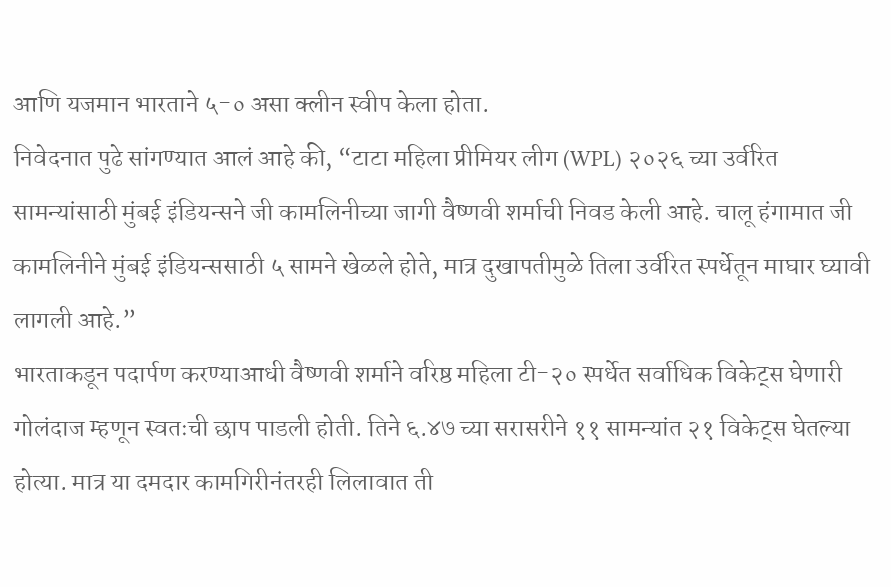आणि यजमान भारताने ५-० असा क्लीन स्वीप केला होता.
निवेदनात पुढे सांगण्यात आलं आहे की, “टाटा महिला प्रीमियर लीग (WPL) २०२६ च्या उर्वरित सामन्यांसाठी मुंबई इंडियन्सने जी कामलिनीच्या जागी वैष्णवी शर्माची निवड केली आहे. चालू हंगामात जी कामलिनीने मुंबई इंडियन्ससाठी ५ सामने खेळले होते, मात्र दुखापतीमुळे तिला उर्वरित स्पर्धेतून माघार घ्यावी लागली आहे.”
भारताकडून पदार्पण करण्याआधी वैष्णवी शर्माने वरिष्ठ महिला टी-२० स्पर्धेत सर्वाधिक विकेट्स घेणारी गोलंदाज म्हणून स्वतःची छाप पाडली होती. तिने ६.४७ च्या सरासरीने ११ सामन्यांत २१ विकेट्स घेतल्या होत्या. मात्र या दमदार कामगिरीनंतरही लिलावात ती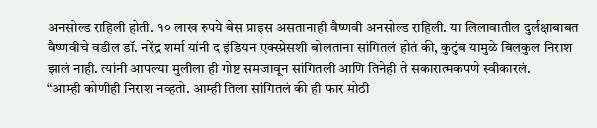अनसोल्ड राहिली होती. १० लाख रुपये बेस प्राइस असतानाही वैष्णवी अनसोल्ड राहिली. या लिलावातील दुर्लक्षाबाबत वैष्णवीचे वडील डॉ. नरेंद्र शर्मा यांनी द इंडियन एक्स्प्रेसशी बोलताना सांगितलं होतं की, कुटुंब यामुळे बिलकुल निराश झालं नाही. त्यांनी आपल्या मुलीला ही गोष्ट समजावून सांगितली आणि तिनेही ते सकारात्मकपणे स्वीकारलं.
“आम्ही कोणीही निराश नव्हतो. आम्ही तिला सांगितलं की ही फार मोठी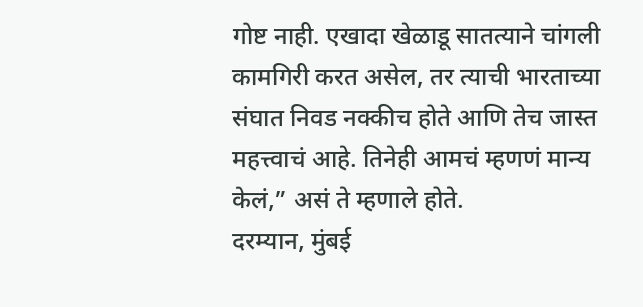गोष्ट नाही. एखादा खेळाडू सातत्याने चांगली कामगिरी करत असेल, तर त्याची भारताच्या संघात निवड नक्कीच होते आणि तेच जास्त महत्त्वाचं आहे. तिनेही आमचं म्हणणं मान्य केलं,” असं ते म्हणाले होते.
दरम्यान, मुंबई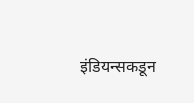इंडियन्सकडून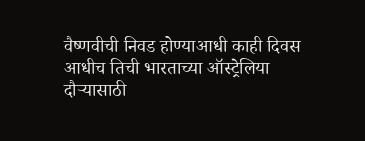वैष्णवीची निवड होण्याआधी काही दिवस आधीच तिची भारताच्या ऑस्ट्रेलिया दौऱ्यासाठी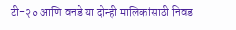टी-२० आणि वनडे या दोन्ही मालिकांसाठी निवड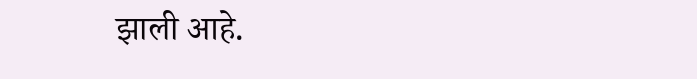झाली आहे.